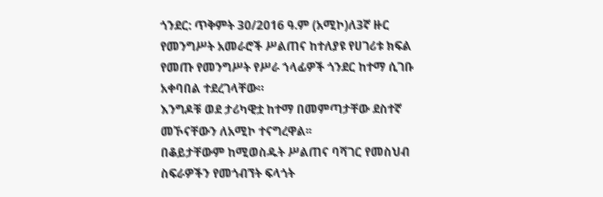ጎንደር: ጥቅምት 30/2016 ዓ.ም (አሚኮ)ለ3ኛ ዙር የመንግሥት አመራሮች ሥልጠና ከተለያዩ የሀገሪቱ ክፍል የመጡ የመንግሥት የሥራ ኀላፊዎች ጎንደር ከተማ ሲገቡ አቀባበል ተደረገላቸው።
እንግዶቹ ወደ ታሪካዊቷ ከተማ በመምጣታቸው ደስተኛ መኾናቸውን ለአሚኮ ተናግረዋል፡፡
በቆይታቸውም ከሚወስዱት ሥልጠና ባሻገር የመስህብ ስፍራዎችን የመጎብኘት ፍላጎት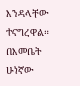እንዳላቸው ተናግረዋል።
በእመቤት ሁነኛው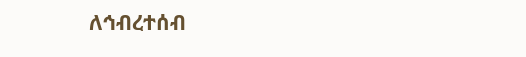ለኅብረተሰብ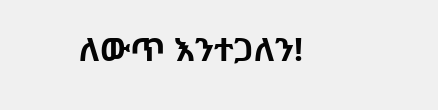ለውጥ እንተጋለን!